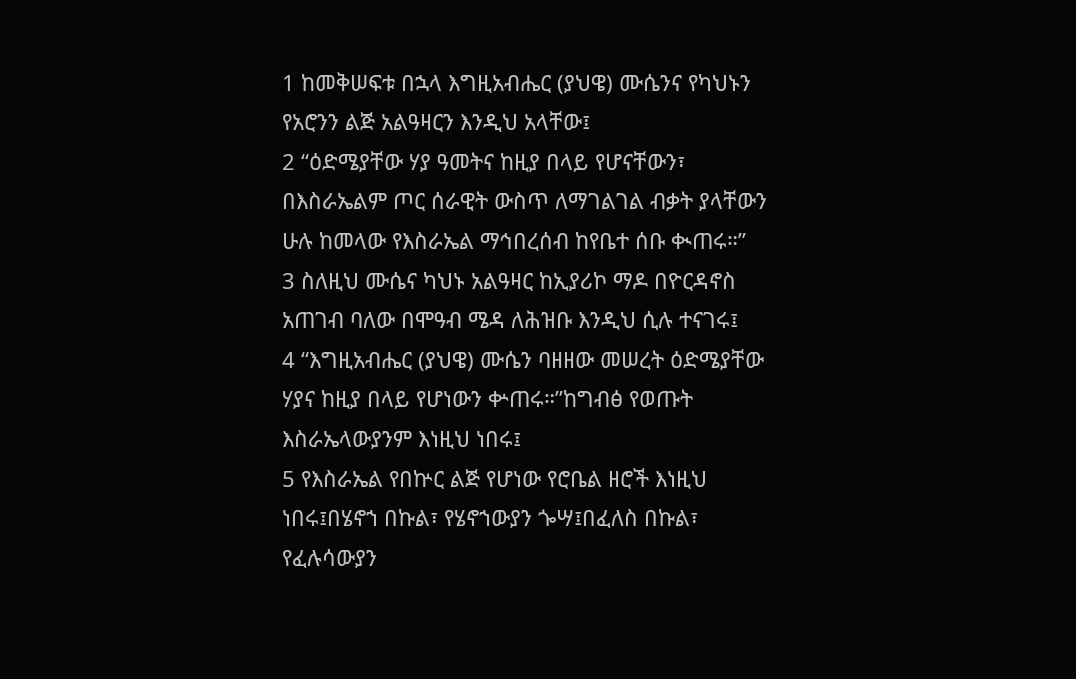1 ከመቅሠፍቱ በኋላ እግዚአብሔር (ያህዌ) ሙሴንና የካህኑን የአሮንን ልጅ አልዓዛርን እንዲህ አላቸው፤
2 “ዕድሜያቸው ሃያ ዓመትና ከዚያ በላይ የሆናቸውን፣ በእስራኤልም ጦር ሰራዊት ውስጥ ለማገልገል ብቃት ያላቸውን ሁሉ ከመላው የእስራኤል ማኅበረሰብ ከየቤተ ሰቡ ቊጠሩ።”
3 ስለዚህ ሙሴና ካህኑ አልዓዛር ከኢያሪኮ ማዶ በዮርዳኖስ አጠገብ ባለው በሞዓብ ሜዳ ለሕዝቡ እንዲህ ሲሉ ተናገሩ፤
4 “እግዚአብሔር (ያህዌ) ሙሴን ባዘዘው መሠረት ዕድሜያቸው ሃያና ከዚያ በላይ የሆነውን ቍጠሩ።”ከግብፅ የወጡት እስራኤላውያንም እነዚህ ነበሩ፤
5 የእስራኤል የበኵር ልጅ የሆነው የሮቤል ዘሮች እነዚህ ነበሩ፤በሄኖኀ በኩል፣ የሄኖኀውያን ጐሣ፤በፈለስ በኩል፣ የፈሉሳውያን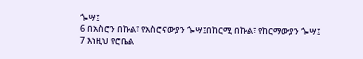ጐሣ፤
6 በአስሮን በኩል፣ የአስሮናውያን ጐሣ፤በከርሚ በኩል፣ የከርማውያን ጐሣ፤
7 እነዚህ የሮቤል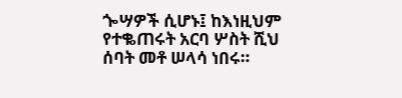ጐሣዎች ሲሆኑ፤ ከእነዚህም የተቈጠሩት አርባ ሦስት ሺህ ሰባት መቶ ሠላሳ ነበሩ።